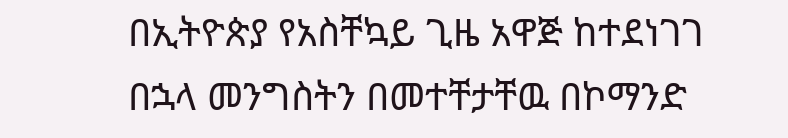በኢትዮጵያ የአስቸኳይ ጊዜ አዋጅ ከተደነገገ በኋላ መንግስትን በመተቸታቸዉ በኮማንድ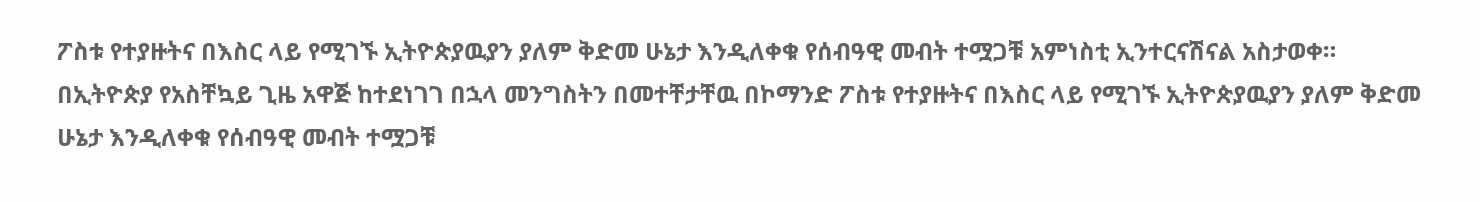ፖስቱ የተያዙትና በእስር ላይ የሚገኙ ኢትዮጵያዉያን ያለም ቅድመ ሁኔታ እንዲለቀቁ የሰብዓዊ መብት ተሟጋቹ አምነስቲ ኢንተርናሽናል አስታወቀ።
በኢትዮጵያ የአስቸኳይ ጊዜ አዋጅ ከተደነገገ በኋላ መንግስትን በመተቸታቸዉ በኮማንድ ፖስቱ የተያዙትና በእስር ላይ የሚገኙ ኢትዮጵያዉያን ያለም ቅድመ ሁኔታ እንዲለቀቁ የሰብዓዊ መብት ተሟጋቹ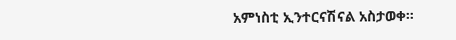አምነስቲ ኢንተርናሽናል አስታወቀ።